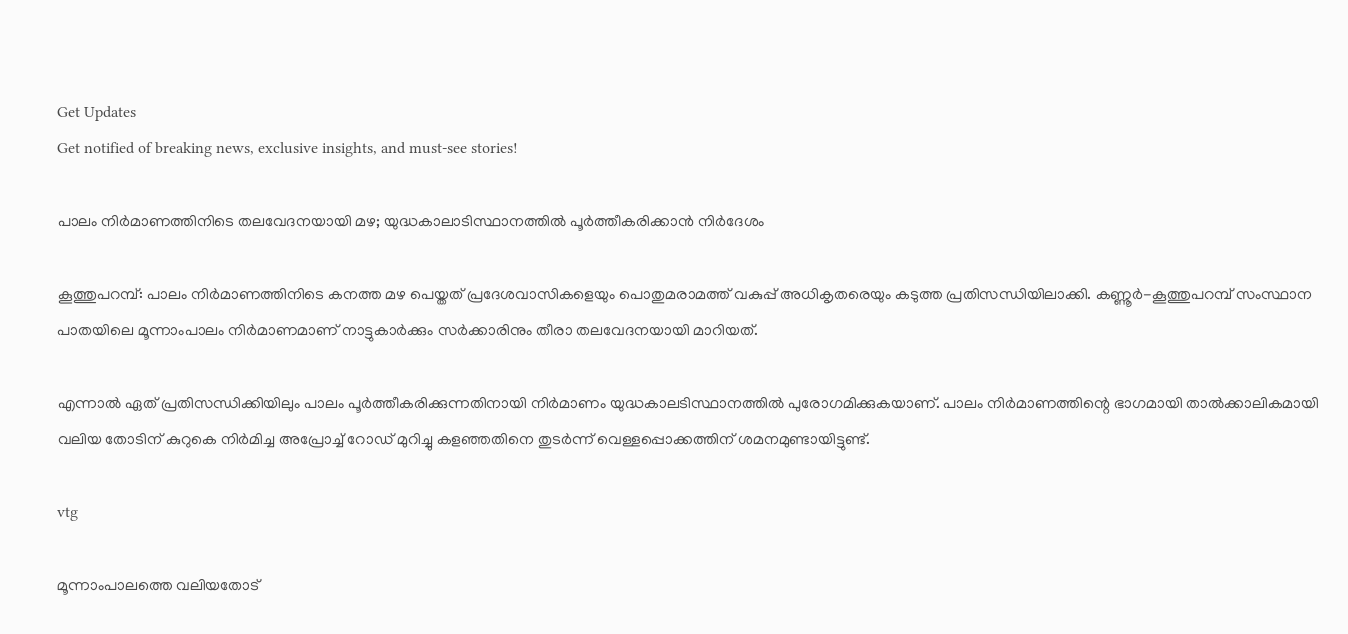Get Updates
Get notified of breaking news, exclusive insights, and must-see stories!

പാലം നിര്‍മാണത്തിനിടെ തലവേദനയായി മഴ; യുദ്ധകാലാടിസ്ഥാനത്തില്‍ പൂര്‍ത്തീകരിക്കാന്‍ നിര്‍ദേശം

കൂത്തുപറമ്പ്: പാലം നിര്‍മാണത്തിനിടെ കനത്ത മഴ പെയ്തത് പ്രദേശവാസികളെയും പൊതുമരാമത്ത് വകുപ്പ് അധികൃതരെയും കടുത്ത പ്രതിസന്ധിയിലാക്കി. കണ്ണൂര്‍-കൂത്തുപറമ്പ് സംസ്ഥാന പാതയിലെ മൂന്നാംപാലം നിര്‍മാണമാണ് നാട്ടുകാര്‍ക്കും സര്‍ക്കാരിനും തീരാ തലവേദനയായി മാറിയത്.

എന്നാല്‍ ഏത് പ്രതിസന്ധിക്കിയിലും പാലം പൂര്‍ത്തീകരിക്കുന്നതിനായി നിര്‍മാണം യുദ്ധകാലടിസ്ഥാനത്തില്‍ പുരോഗമിക്കുകയാണ്. പാലം നിര്‍മാണത്തിന്റെ ഭാഗമായി താല്‍ക്കാലികമായി വലിയ തോടിന് കുറുകെ നിര്‍മിച്ച അപ്രോച്ച് റോഡ് മുറിച്ചു കളഞ്ഞതിനെ തുടര്‍ന്ന് വെള്ളപ്പൊക്കത്തിന് ശമനമുണ്ടായിട്ടുണ്ട്.

vtg

മൂന്നാംപാലത്തെ വലിയതോട്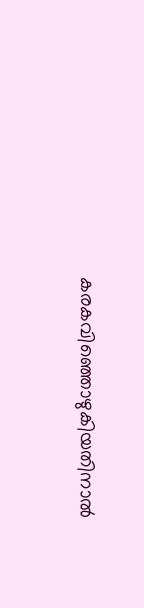കരകവിഞ്ഞൊഴുകിയതിനാല്‍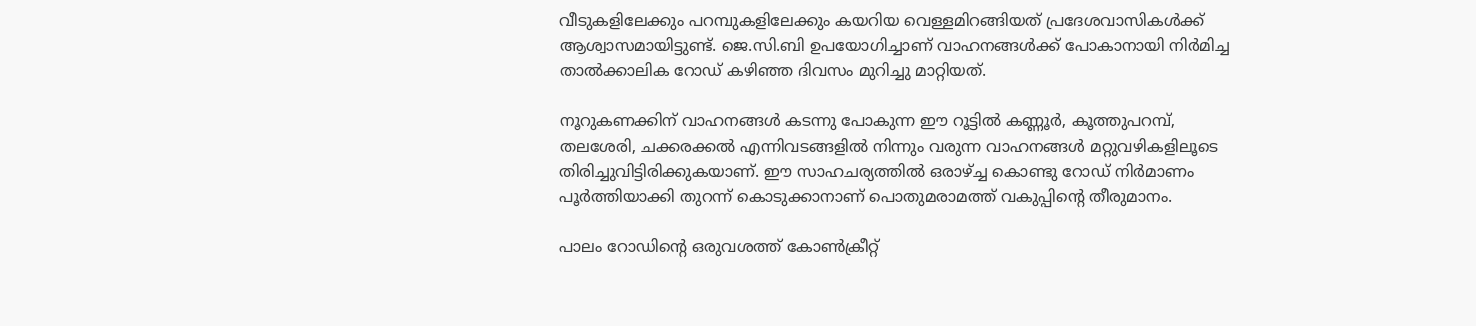വീടുകളിലേക്കും പറമ്പുകളിലേക്കും കയറിയ വെള്ളമിറങ്ങിയത് പ്രദേശവാസികള്‍ക്ക് ആശ്വാസമായിട്ടുണ്ട്. ജെ.സി.ബി ഉപയോഗിച്ചാണ് വാഹനങ്ങള്‍ക്ക് പോകാനായി നിര്‍മിച്ച താല്‍ക്കാലിക റോഡ് കഴിഞ്ഞ ദിവസം മുറിച്ചു മാറ്റിയത്.

നൂറുകണക്കിന് വാഹനങ്ങള്‍ കടന്നു പോകുന്ന ഈ റൂട്ടില്‍ കണ്ണൂര്‍, കൂത്തുപറമ്പ്, തലശേരി, ചക്കരക്കല്‍ എന്നിവടങ്ങളില്‍ നിന്നും വരുന്ന വാഹനങ്ങള്‍ മറ്റുവഴികളിലൂടെ തിരിച്ചുവിട്ടിരിക്കുകയാണ്. ഈ സാഹചര്യത്തില്‍ ഒരാഴ്ച്ച കൊണ്ടു റോഡ് നിര്‍മാണം പൂര്‍ത്തിയാക്കി തുറന്ന് കൊടുക്കാനാണ് പൊതുമരാമത്ത് വകുപ്പിന്റെ തീരുമാനം.

പാലം റോഡിന്റെ ഒരുവശത്ത് കോണ്‍ക്രീറ്റ്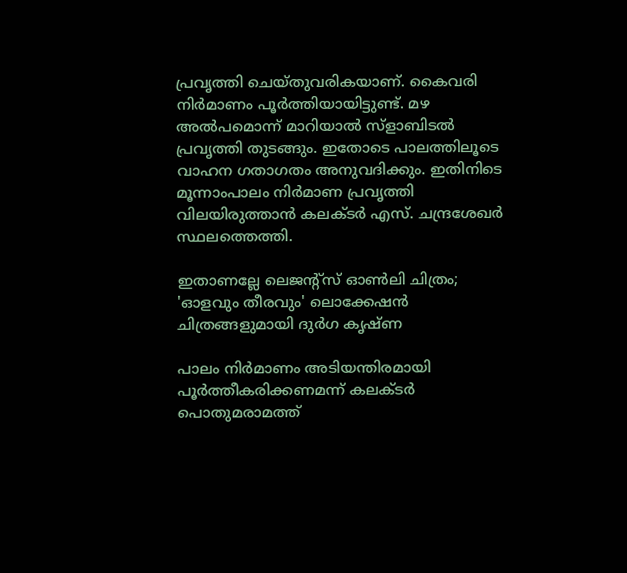പ്രവൃത്തി ചെയ്തുവരികയാണ്. കൈവരി നിര്‍മാണം പൂര്‍ത്തിയായിട്ടുണ്ട്. മഴ അല്‍പമൊന്ന് മാറിയാല്‍ സ്ളാബിടല്‍ പ്രവൃത്തി തുടങ്ങും. ഇതോടെ പാലത്തിലൂടെ വാഹന ഗതാഗതം അനുവദിക്കും. ഇതിനിടെ മൂന്നാംപാലം നിര്‍മാണ പ്രവൃത്തി വിലയിരുത്താന്‍ കലക്ടര്‍ എസ്. ചന്ദ്രശേഖര്‍ സ്ഥലത്തെത്തി.

ഇതാണല്ലേ ലെജന്റ്‌സ് ഓണ്‍ലി ചിത്രം; 'ഓളവും തീരവും' ലൊക്കേഷന്‍ ചിത്രങ്ങളുമായി ദുര്‍ഗ കൃഷ്ണ

പാലം നിര്‍മാണം അടിയന്തിരമായി പൂര്‍ത്തീകരിക്കണമന്ന് കലക്ടര്‍ പൊതുമരാമത്ത്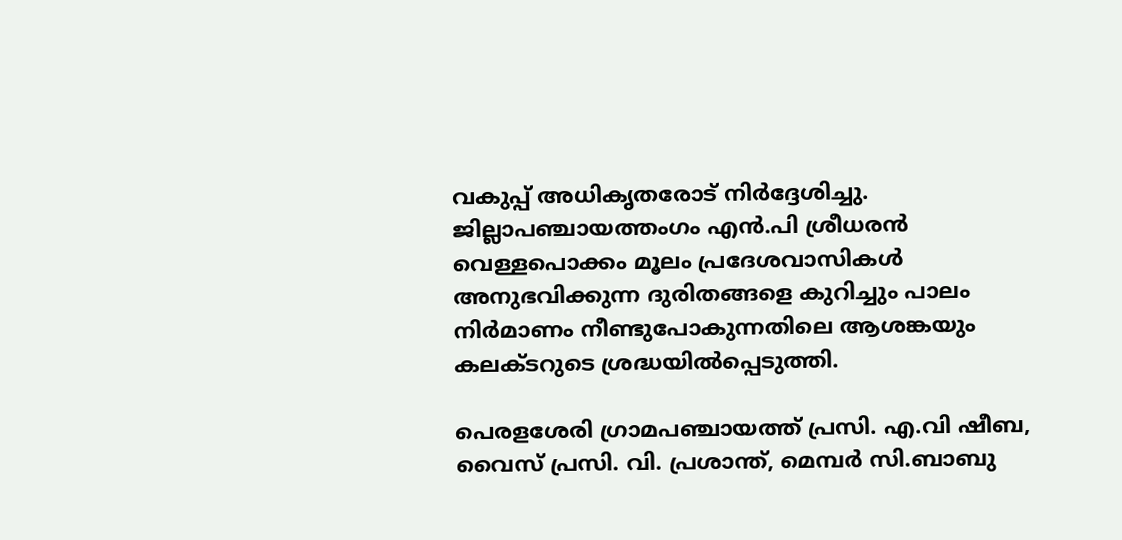വകുപ്പ് അധികൃതരോട് നിര്‍ദ്ദേശിച്ചു. ജില്ലാപഞ്ചായത്തംഗം എന്‍.പി ശ്രീധരന്‍ വെള്ളപൊക്കം മൂലം പ്രദേശവാസികള്‍ അനുഭവിക്കുന്ന ദുരിതങ്ങളെ കുറിച്ചും പാലം നിര്‍മാണം നീണ്ടുപോകുന്നതിലെ ആശങ്കയും കലക്ടറുടെ ശ്രദ്ധയില്‍പ്പെടുത്തി.

പെരളശേരി ഗ്രാമപഞ്ചായത്ത് പ്രസി. എ.വി ഷീബ, വൈസ് പ്രസി. വി. പ്രശാന്ത്, മെമ്പര്‍ സി.ബാബു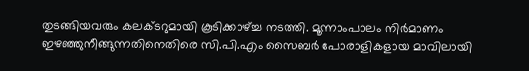തുടങ്ങിയവരും കലക്ടറുമായി കൂടിക്കാഴ്ച്ച നടത്തി. മൂന്നാംപാലം നിര്‍മാണം ഇഴഞ്ഞുനീങ്ങുന്നതിനെതിരെ സി.പി.എം സൈബര്‍ പോരാളികളായ മാവിലായി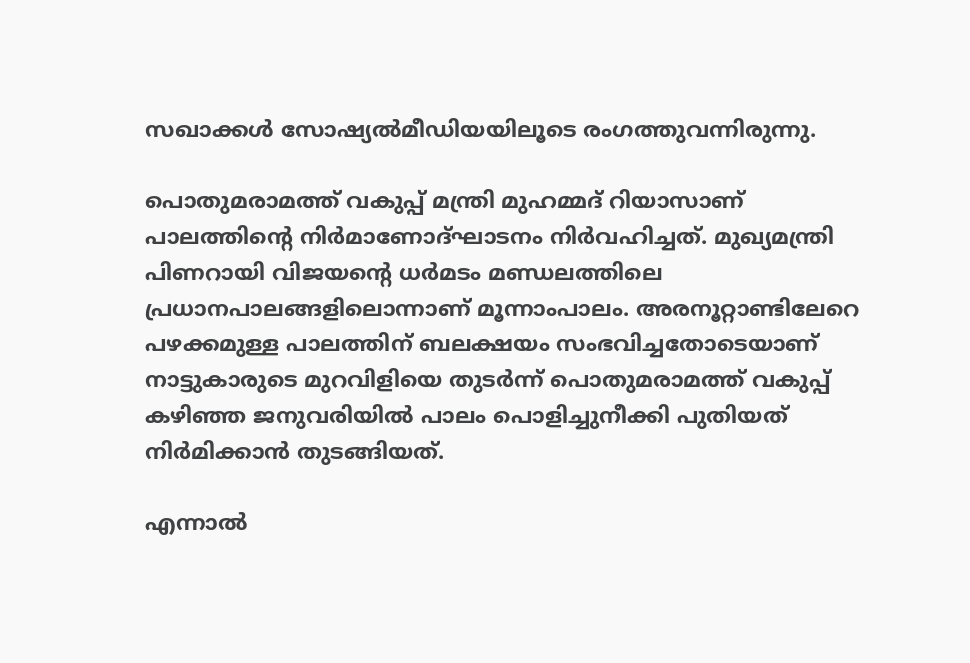സഖാക്കള്‍ സോഷ്യല്‍മീഡിയയിലൂടെ രംഗത്തുവന്നിരുന്നു.

പൊതുമരാമത്ത് വകുപ്പ് മന്ത്രി മുഹമ്മദ് റിയാസാണ് പാലത്തിന്റെ നിര്‍മാണോദ്ഘാടനം നിര്‍വഹിച്ചത്. മുഖ്യമന്ത്രി പിണറായി വിജയന്റെ ധര്‍മടം മണ്ഡലത്തിലെ പ്രധാനപാലങ്ങളിലൊന്നാണ് മൂന്നാംപാലം. അരനൂറ്റാണ്ടിലേറെ പഴക്കമുള്ള പാലത്തിന് ബലക്ഷയം സംഭവിച്ചതോടെയാണ് നാട്ടുകാരുടെ മുറവിളിയെ തുടര്‍ന്ന് പൊതുമരാമത്ത് വകുപ്പ് കഴിഞ്ഞ ജനുവരിയില്‍ പാലം പൊളിച്ചുനീക്കി പുതിയത് നിര്‍മിക്കാന്‍ തുടങ്ങിയത്.

എന്നാല്‍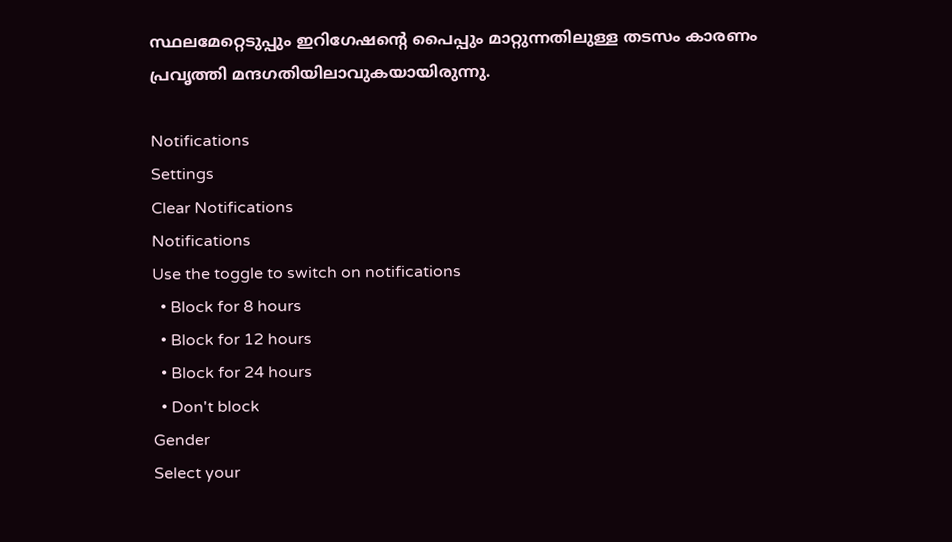സ്ഥലമേറ്റെടുപ്പും ഇറിഗേഷന്റെ പൈപ്പും മാറ്റുന്നതിലുള്ള തടസം കാരണം പ്രവൃത്തി മന്ദഗതിയിലാവുകയായിരുന്നു.

Notifications
Settings
Clear Notifications
Notifications
Use the toggle to switch on notifications
  • Block for 8 hours
  • Block for 12 hours
  • Block for 24 hours
  • Don't block
Gender
Select your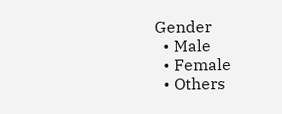Gender
  • Male
  • Female
  • Others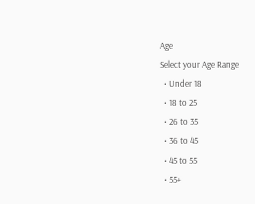Age
Select your Age Range
  • Under 18
  • 18 to 25
  • 26 to 35
  • 36 to 45
  • 45 to 55
  • 55+